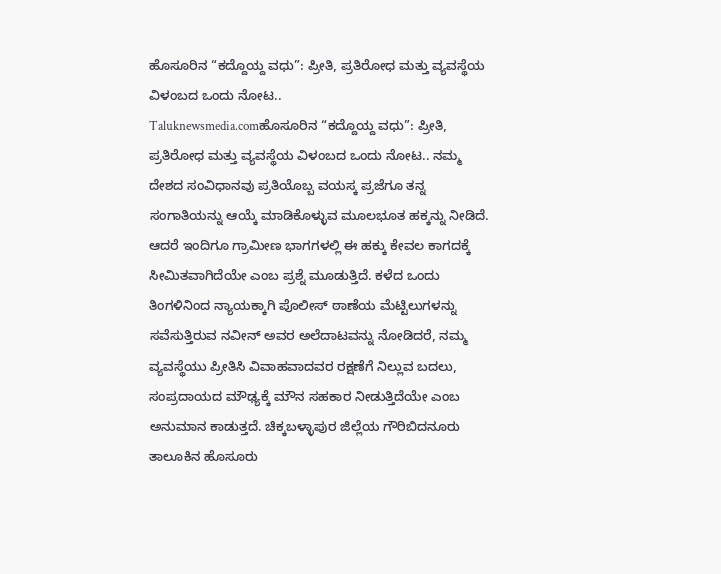ಹೊಸೂರಿನ “ಕದ್ದೊಯ್ದ ವಧು”: ಪ್ರೀತಿ, ಪ್ರತಿರೋಧ ಮತ್ತು ವ್ಯವಸ್ಥೆಯ ವಿಳಂಬದ ಒಂದು ನೋಟ..
Taluknewsmedia.comಹೊಸೂರಿನ “ಕದ್ದೊಯ್ದ ವಧು”: ಪ್ರೀತಿ, ಪ್ರತಿರೋಧ ಮತ್ತು ವ್ಯವಸ್ಥೆಯ ವಿಳಂಬದ ಒಂದು ನೋಟ.. ನಮ್ಮ ದೇಶದ ಸಂವಿಧಾನವು ಪ್ರತಿಯೊಬ್ಬ ವಯಸ್ಕ ಪ್ರಜೆಗೂ ತನ್ನ ಸಂಗಾತಿಯನ್ನು ಆಯ್ಕೆ ಮಾಡಿಕೊಳ್ಳುವ ಮೂಲಭೂತ ಹಕ್ಕನ್ನು ನೀಡಿದೆ. ಆದರೆ ಇಂದಿಗೂ ಗ್ರಾಮೀಣ ಭಾಗಗಳಲ್ಲಿ ಈ ಹಕ್ಕು ಕೇವಲ ಕಾಗದಕ್ಕೆ ಸೀಮಿತವಾಗಿದೆಯೇ ಎಂಬ ಪ್ರಶ್ನೆ ಮೂಡುತ್ತಿದೆ. ಕಳೆದ ಒಂದು ತಿಂಗಳಿನಿಂದ ನ್ಯಾಯಕ್ಕಾಗಿ ಪೊಲೀಸ್ ಠಾಣೆಯ ಮೆಟ್ಟಿಲುಗಳನ್ನು ಸವೆಸುತ್ತಿರುವ ನವೀನ್ ಅವರ ಅಲೆದಾಟವನ್ನು ನೋಡಿದರೆ, ನಮ್ಮ ವ್ಯವಸ್ಥೆಯು ಪ್ರೀತಿಸಿ ವಿವಾಹವಾದವರ ರಕ್ಷಣೆಗೆ ನಿಲ್ಲುವ ಬದಲು, ಸಂಪ್ರದಾಯದ ಮೌಢ್ಯಕ್ಕೆ ಮೌನ ಸಹಕಾರ ನೀಡುತ್ತಿದೆಯೇ ಎಂಬ ಅನುಮಾನ ಕಾಡುತ್ತದೆ. ಚಿಕ್ಕಬಳ್ಳಾಪುರ ಜಿಲ್ಲೆಯ ಗೌರಿಬಿದನೂರು ತಾಲೂಕಿನ ಹೊಸೂರು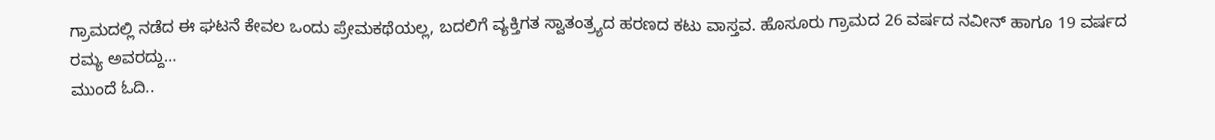ಗ್ರಾಮದಲ್ಲಿ ನಡೆದ ಈ ಘಟನೆ ಕೇವಲ ಒಂದು ಪ್ರೇಮಕಥೆಯಲ್ಲ, ಬದಲಿಗೆ ವ್ಯಕ್ತಿಗತ ಸ್ವಾತಂತ್ರ್ಯದ ಹರಣದ ಕಟು ವಾಸ್ತವ. ಹೊಸೂರು ಗ್ರಾಮದ 26 ವರ್ಷದ ನವೀನ್ ಹಾಗೂ 19 ವರ್ಷದ ರಮ್ಯ ಅವರದ್ದು…
ಮುಂದೆ ಓದಿ..